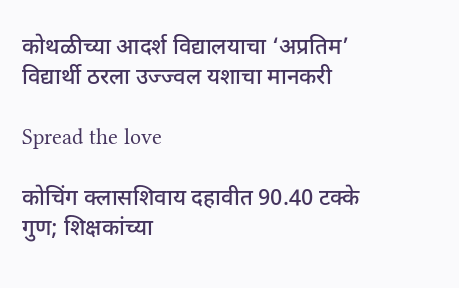कोथळीच्या आदर्श विद्यालयाचा ‘अप्रतिम’ विद्यार्थी ठरला उज्ज्वल यशाचा मानकरी

Spread the love

कोचिंग क्लासशिवाय दहावीत 90.40 टक्के गुण; शिक्षकांच्या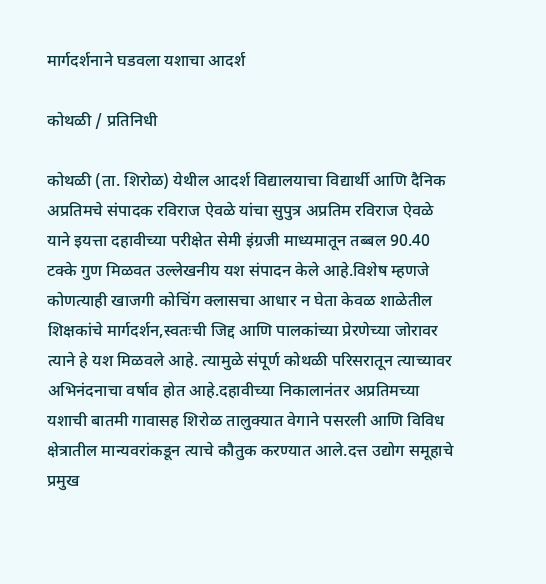मार्गदर्शनाने घडवला यशाचा आदर्श

कोथळी / प्रतिनिधी

कोथळी (ता. शिरोळ) येथील आदर्श विद्यालयाचा विद्यार्थी आणि दैनिक अप्रतिमचे संपादक रविराज ऐवळे यांचा सुपुत्र अप्रतिम रविराज ऐवळे याने इयत्ता दहावीच्या परीक्षेत सेमी इंग्रजी माध्यमातून तब्बल 90.40 टक्के गुण मिळवत उल्लेखनीय यश संपादन केले आहे.विशेष म्हणजे कोणत्याही खाजगी कोचिंग क्लासचा आधार न घेता केवळ शाळेतील शिक्षकांचे मार्गदर्शन,स्वतःची जिद्द आणि पालकांच्या प्रेरणेच्या जोरावर त्याने हे यश मिळवले आहे. त्यामुळे संपूर्ण कोथळी परिसरातून त्याच्यावर अभिनंदनाचा वर्षाव होत आहे.दहावीच्या निकालानंतर अप्रतिमच्या यशाची बातमी गावासह शिरोळ तालुक्यात वेगाने पसरली आणि विविध क्षेत्रातील मान्यवरांकडून त्याचे कौतुक करण्यात आले.दत्त उद्योग समूहाचे प्रमुख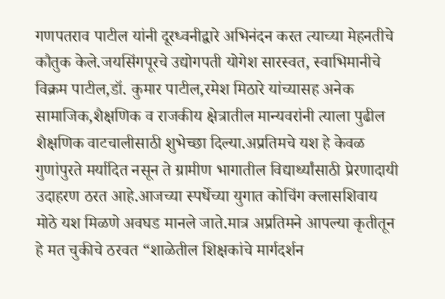गणपतराव पाटील यांनी दूरध्वनीद्वारे अभिनंदन करत त्याच्या मेहनतीचे कौतुक केले.जयसिंगपूरचे उद्योगपती योगेश सारस्वत, स्वाभिमानीचे विक्रम पाटील,डॉ. कुमार पाटील,रमेश मिठारे यांच्यासह अनेक सामाजिक,शैक्षणिक व राजकीय क्षेत्रातील मान्यवरांनी त्याला पुढील शैक्षणिक वाटचालीसाठी शुभेच्छा दिल्या.अप्रतिमचे यश हे केवळ गुणांपुरते मर्यादित नसून ते ग्रामीण भागातील विद्यार्थ्यांसाठी प्रेरणादायी उदाहरण ठरत आहे.आजच्या स्पर्धेच्या युगात कोचिंग क्लासशिवाय मोठे यश मिळणे अवघड मानले जाते.मात्र अप्रतिमने आपल्या कृतीतून हे मत चुकीचे ठरवत “शाळेतील शिक्षकांचे मार्गदर्शन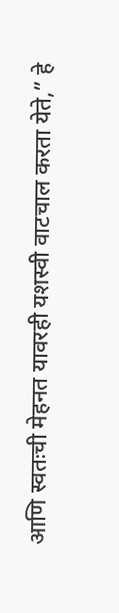आणि स्वतःची मेहनत यावरही यशस्वी वाटचाल करता येते,” हे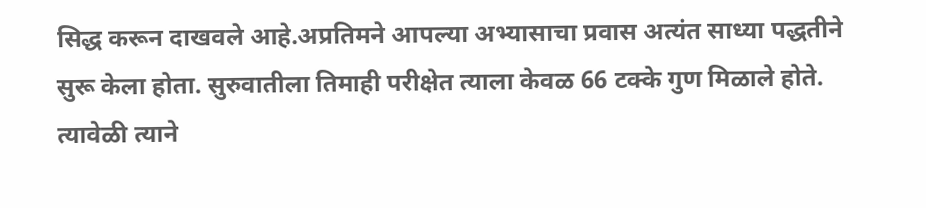सिद्ध करून दाखवले आहे.अप्रतिमने आपल्या अभ्यासाचा प्रवास अत्यंत साध्या पद्धतीने सुरू केला होता. सुरुवातीला तिमाही परीक्षेत त्याला केवळ 66 टक्के गुण मिळाले होते. त्यावेळी त्याने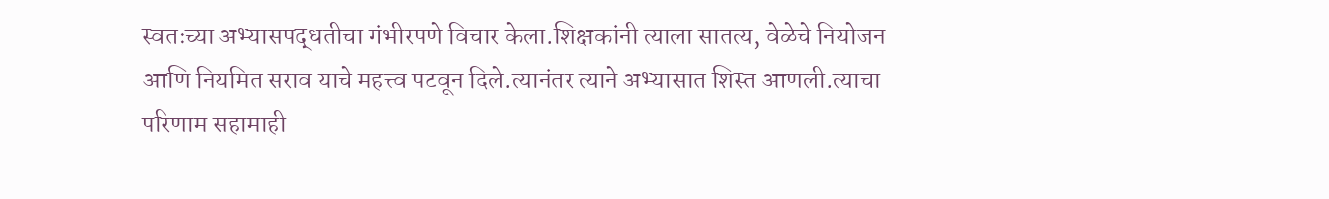स्वतःच्या अभ्यासपद्धतीचा गंभीरपणे विचार केला.शिक्षकांनी त्याला सातत्य, वेळेचे नियोजन आणि नियमित सराव याचे महत्त्व पटवून दिले.त्यानंतर त्याने अभ्यासात शिस्त आणली.त्याचा परिणाम सहामाही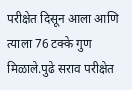परीक्षेत दिसून आला आणि त्याला 76 टक्के गुण मिळाले.पुढे सराव परीक्षेत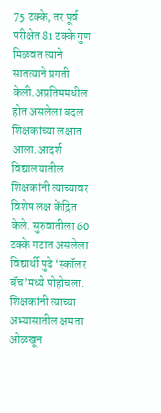75 टक्के, तर पूर्व परीक्षेत 81 टक्के गुण मिळवत त्याने सातत्याने प्रगती केली.अप्रतिममधील होत असलेला बदल शिक्षकांच्या लक्षात आला.आदर्श विद्यालयातील शिक्षकांनी त्याच्यावर विशेष लक्ष केंद्रित केले. सुरुवातीला 60 टक्के गटात असलेला विद्यार्थी पुढे ‘स्कॉलर बॅच’मध्ये पोहोचला. शिक्षकांनी त्याच्या अभ्यासातील क्षमता ओळखून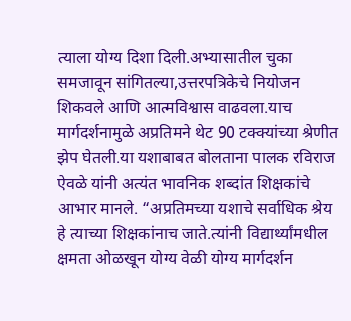त्याला योग्य दिशा दिली.अभ्यासातील चुका समजावून सांगितल्या,उत्तरपत्रिकेचे नियोजन शिकवले आणि आत्मविश्वास वाढवला.याच मार्गदर्शनामुळे अप्रतिमने थेट 90 टक्क्यांच्या श्रेणीत झेप घेतली.या यशाबाबत बोलताना पालक रविराज ऐवळे यांनी अत्यंत भावनिक शब्दांत शिक्षकांचे आभार मानले. “अप्रतिमच्या यशाचे सर्वाधिक श्रेय हे त्याच्या शिक्षकांनाच जाते.त्यांनी विद्यार्थ्यांमधील क्षमता ओळखून योग्य वेळी योग्य मार्गदर्शन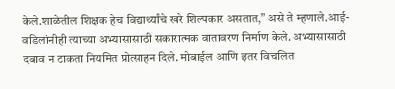केले.शाळेतील शिक्षक हेच विद्यार्थ्यांचे खरे शिल्पकार असतात,” असे ते म्हणाले.आई-वडिलांनीही त्याच्या अभ्यासासाठी सकारात्मक वातावरण निर्माण केले. अभ्यासासाठी दबाव न टाकता नियमित प्रोत्साहन दिले. मोबाईल आणि इतर विचलित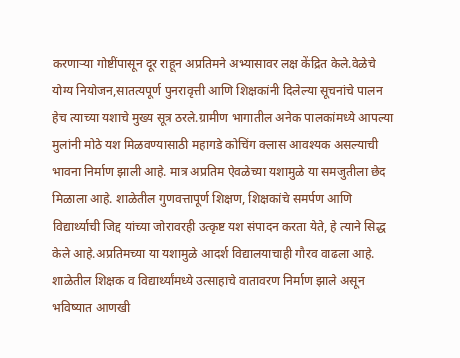करणाऱ्या गोष्टींपासून दूर राहून अप्रतिमने अभ्यासावर लक्ष केंद्रित केले.वेळेचे योग्य नियोजन,सातत्यपूर्ण पुनरावृत्ती आणि शिक्षकांनी दिलेल्या सूचनांचे पालन हेच त्याच्या यशाचे मुख्य सूत्र ठरले.ग्रामीण भागातील अनेक पालकांमध्ये आपल्या मुलांनी मोठे यश मिळवण्यासाठी महागडे कोचिंग क्लास आवश्यक असल्याची भावना निर्माण झाली आहे. मात्र अप्रतिम ऐवळेच्या यशामुळे या समजुतीला छेद मिळाला आहे. शाळेतील गुणवत्तापूर्ण शिक्षण, शिक्षकांचे समर्पण आणि विद्यार्थ्याची जिद्द यांच्या जोरावरही उत्कृष्ट यश संपादन करता येते, हे त्याने सिद्ध केले आहे.अप्रतिमच्या या यशामुळे आदर्श विद्यालयाचाही गौरव वाढला आहे. शाळेतील शिक्षक व विद्यार्थ्यांमध्ये उत्साहाचे वातावरण निर्माण झाले असून भविष्यात आणखी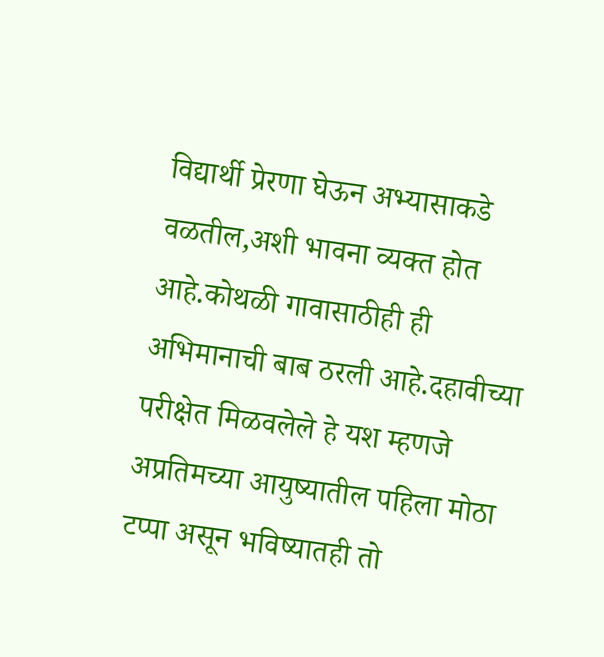विद्यार्थी प्रेरणा घेऊन अभ्यासाकडे वळतील,अशी भावना व्यक्त होत आहे.कोथळी गावासाठीही ही अभिमानाची बाब ठरली आहे.दहावीच्या परीक्षेत मिळवलेले हे यश म्हणजे अप्रतिमच्या आयुष्यातील पहिला मोठा टप्पा असून भविष्यातही तो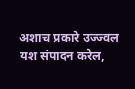अशाच प्रकारे उज्ज्वल यश संपादन करेल,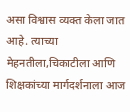असा विश्वास व्यक्त केला जात आहे. त्याच्या मेहनतीला,चिकाटीला आणि शिक्षकांच्या मार्गदर्शनाला आज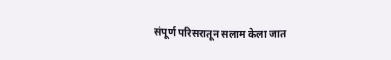संपूर्ण परिसरातून सलाम केला जात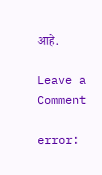आहे.

Leave a Comment

error: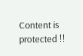Content is protected !!